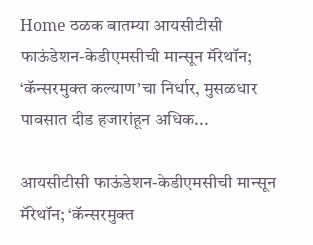Home ठळक बातम्या आयसीटीसी फाऊंडेशन-केडीएमसीची मान्सून मॅरेथॉन; ‘कॅन्सरमुक्त कल्याण’चा निर्धार, मुसळधार पावसात दीड हजारांहून अधिक...

आयसीटीसी फाऊंडेशन-केडीएमसीची मान्सून मॅरेथॉन; ‘कॅन्सरमुक्त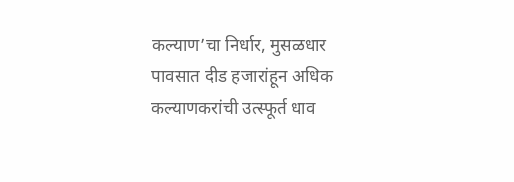कल्याण’चा निर्धार, मुसळधार पावसात दीड हजारांहून अधिक कल्याणकरांची उत्स्फूर्त धाव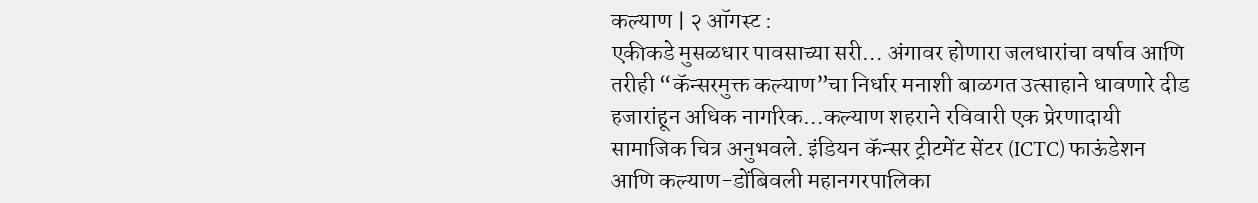कल्याण | २ ऑगस्ट :
एकीकडे मुसळधार पावसाच्या सरी… अंगावर होणारा जलधारांचा वर्षाव आणि तरीही “कॅन्सरमुक्त कल्याण”चा निर्धार मनाशी बाळगत उत्साहाने धावणारे दीड हजारांहून अधिक नागरिक…कल्याण शहराने रविवारी एक प्रेरणादायी सामाजिक चित्र अनुभवले. इंडियन कॅन्सर ट्रीटमेंट सेंटर (ICTC) फाऊंडेशन आणि कल्याण-डोंबिवली महानगरपालिका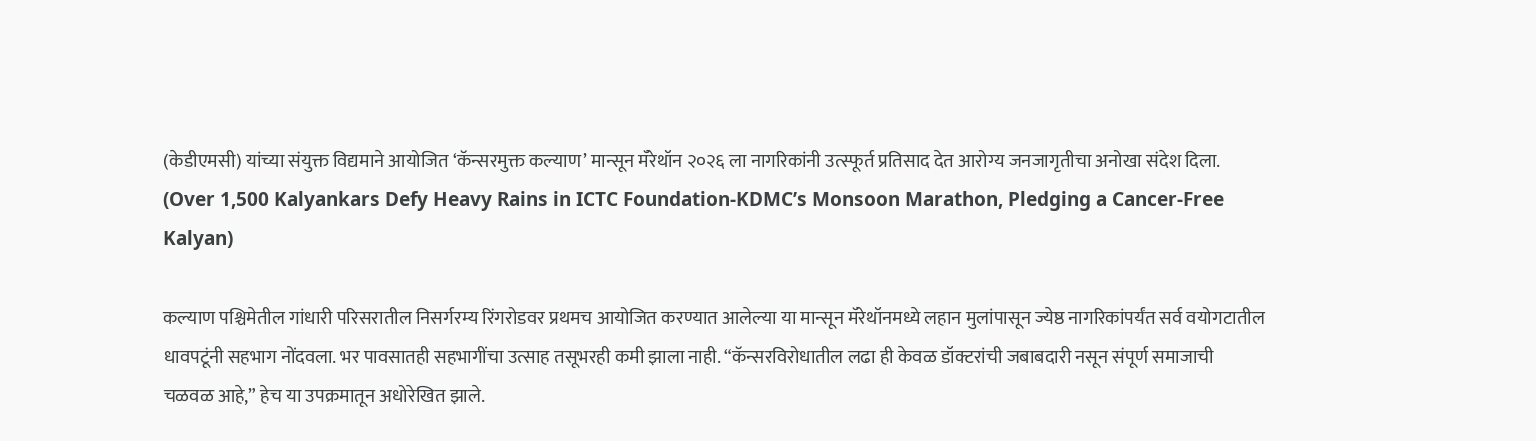(केडीएमसी) यांच्या संयुक्त विद्यमाने आयोजित ‘कॅन्सरमुक्त कल्याण’ मान्सून मॅरेथॉन २०२६ ला नागरिकांनी उत्स्फूर्त प्रतिसाद देत आरोग्य जनजागृतीचा अनोखा संदेश दिला. (Over 1,500 Kalyankars Defy Heavy Rains in ICTC Foundation-KDMC’s Monsoon Marathon, Pledging a Cancer-Free Kalyan)

कल्याण पश्चिमेतील गांधारी परिसरातील निसर्गरम्य रिंगरोडवर प्रथमच आयोजित करण्यात आलेल्या या मान्सून मॅरेथॉनमध्ये लहान मुलांपासून ज्येष्ठ नागरिकांपर्यंत सर्व वयोगटातील धावपटूंनी सहभाग नोंदवला. भर पावसातही सहभागींचा उत्साह तसूभरही कमी झाला नाही. “कॅन्सरविरोधातील लढा ही केवळ डॉक्टरांची जबाबदारी नसून संपूर्ण समाजाची चळवळ आहे,” हेच या उपक्रमातून अधोरेखित झाले.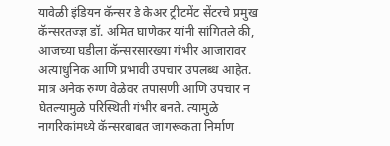यावेळी इंडियन कॅन्सर डे केअर ट्रीटमेंट सेंटरचे प्रमुख कॅन्सरतज्ज्ञ डॉ. अमित घाणेकर यांनी सांगितले की, आजच्या घडीला कॅन्सरसारख्या गंभीर आजारावर अत्याधुनिक आणि प्रभावी उपचार उपलब्ध आहेत. मात्र अनेक रुग्ण वेळेवर तपासणी आणि उपचार न घेतल्यामुळे परिस्थिती गंभीर बनते. त्यामुळे नागरिकांमध्ये कॅन्सरबाबत जागरूकता निर्माण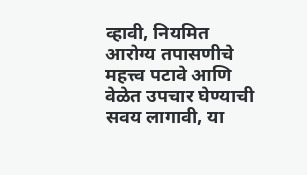व्हावी, नियमित आरोग्य तपासणीचे महत्त्व पटावे आणि वेळेत उपचार घेण्याची सवय लागावी, या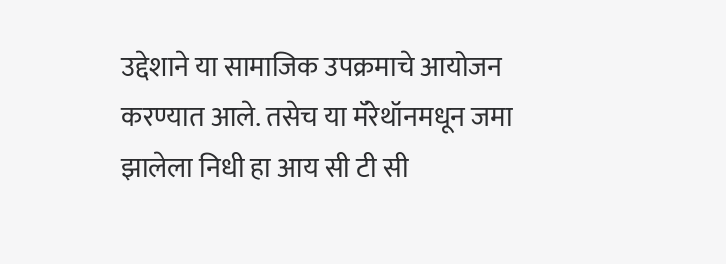उद्देशाने या सामाजिक उपक्रमाचे आयोजन करण्यात आले. तसेच या मॅरेथॉनमधून जमा झालेला निधी हा आय सी टी सी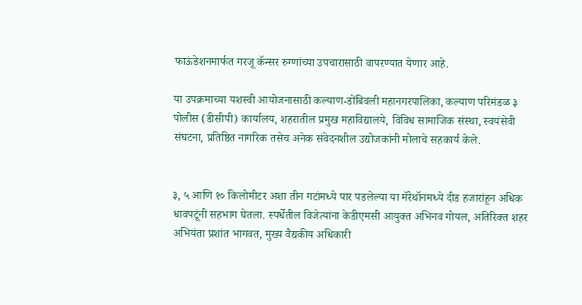फाऊंडेशनमार्फत गरजू कॅन्सर रुग्णांच्या उपचारासाठी वापरण्यात येणार आहे.

या उपक्रमाच्या यशस्वी आयोजनासाठी कल्याण-डोंबिवली महानगरपालिका, कल्याण परिमंडळ ३ पोलीस (डीसीपी) कार्यालय, शहरातील प्रमुख महाविद्यालये, विविध सामाजिक संस्था, स्वयंसेवी संघटना, प्रतिष्ठित नागरिक तसेच अनेक संवेदनशील उद्योजकांनी मोलाचे सहकार्य केले.


३, ५ आणि १० किलोमीटर अशा तीन गटांमध्ये पार पडलेल्या या मॅरेथॉनमध्ये दीड हजारांहून अधिक धावपटूंनी सहभाग घेतला. स्पर्धेतील विजेत्यांना केडीएमसी आयुक्त अभिनव गोयल, अतिरिक्त शहर अभियंता प्रशांत भागवत, मुख्य वैद्यकीय अधिकारी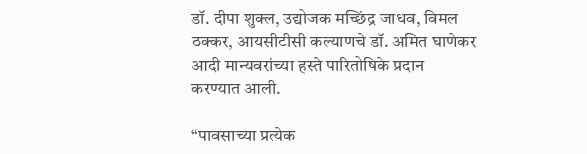डॉ. दीपा शुक्ल, उद्योजक मच्छिंद्र जाधव, विमल ठक्कर, आयसीटीसी कल्याणचे डॉ. अमित घाणेकर आदी मान्यवरांच्या हस्ते पारितोषिके प्रदान करण्यात आली.

“पावसाच्या प्रत्येक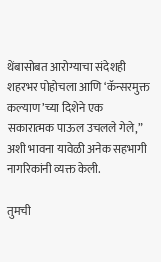थेंबासोबत आरोग्याचा संदेशही शहरभर पोहोचला आणि ‘कॅन्सरमुक्त कल्याण’च्या दिशेने एक सकारात्मक पाऊल उचलले गेले,” अशी भावना यावेळी अनेक सहभागी नागरिकांनी व्यक्त केली.

तुमची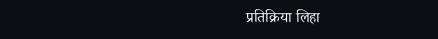प्रतिक्रिया लिहा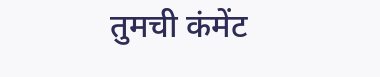तुमची कंमेंट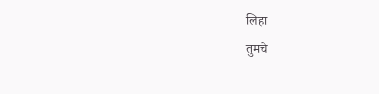लिहा
तुमचे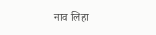नाव लिहा